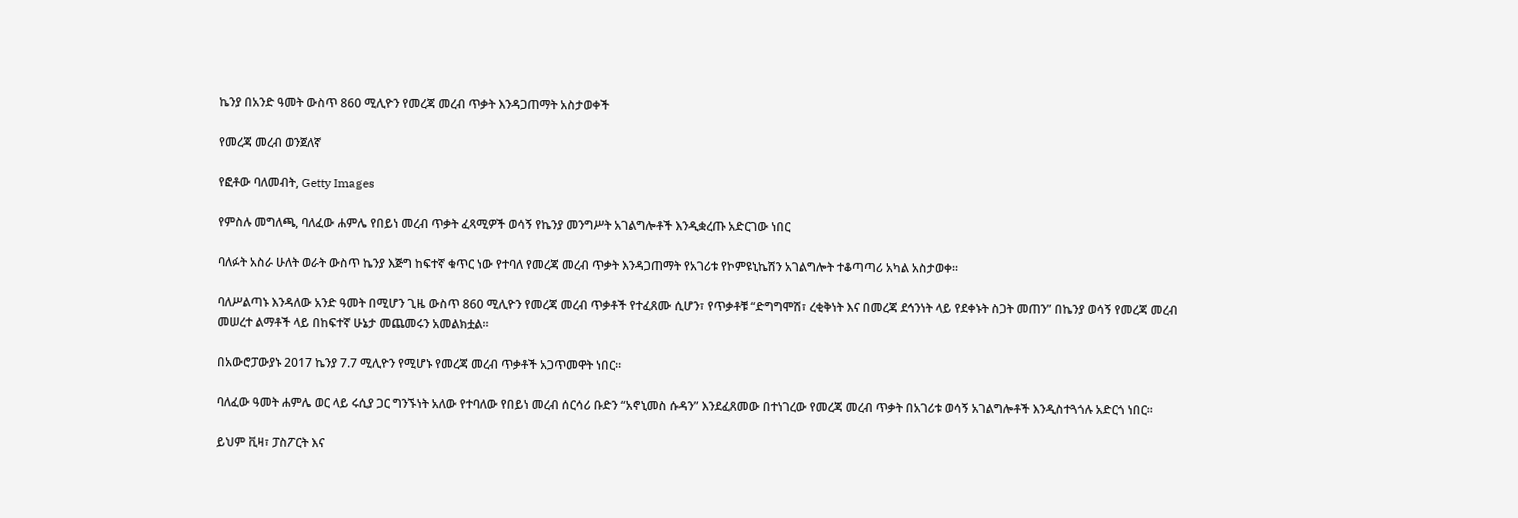ኬንያ በአንድ ዓመት ውስጥ 860 ሚሊዮን የመረጃ መረብ ጥቃት እንዳጋጠማት አስታወቀች

የመረጃ መረብ ወንጀለኛ

የፎቶው ባለመብት, Getty Images

የምስሉ መግለጫ, ባለፈው ሐምሌ የበይነ መረብ ጥቃት ፈጻሚዎች ወሳኝ የኬንያ መንግሥት አገልግሎቶች እንዲቋረጡ አድርገው ነበር

ባለፉት አስራ ሁለት ወራት ውስጥ ኬንያ እጅግ ከፍተኛ ቁጥር ነው የተባለ የመረጃ መረብ ጥቃት እንዳጋጠማት የአገሪቱ የኮምዩኒኬሽን አገልግሎት ተቆጣጣሪ አካል አስታወቀ።

ባለሥልጣኑ እንዳለው አንድ ዓመት በሚሆን ጊዜ ውስጥ 860 ሚሊዮን የመረጃ መረብ ጥቃቶች የተፈጸሙ ሲሆን፣ የጥቃቶቹ “ድግግሞሽ፣ ረቂቅነት እና በመረጃ ደኅንነት ላይ የደቀኑት ስጋት መጠን” በኬንያ ወሳኝ የመረጃ መረብ መሠረተ ልማቶች ላይ በከፍተኛ ሁኔታ መጨመሩን አመልክቷል።

በአውሮፓውያኑ 2017 ኬንያ 7.7 ሚሊዮን የሚሆኑ የመረጃ መረብ ጥቃቶች አጋጥመዋት ነበር።

ባለፈው ዓመት ሐምሌ ወር ላይ ሩሲያ ጋር ግንኙነት አለው የተባለው የበይነ መረብ ሰርሳሪ ቡድን “አኖኒመስ ሱዳን” እንደፈጸመው በተነገረው የመረጃ መረብ ጥቃት በአገሪቱ ወሳኝ አገልግሎቶች እንዲስተጓጎሉ አድርጎ ነበር።

ይህም ቪዛ፣ ፓስፖርት እና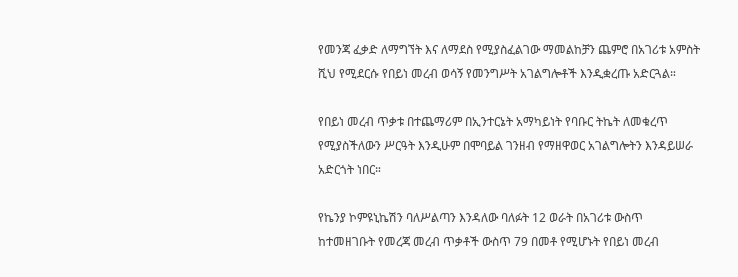የመንጃ ፈቃድ ለማግኘት እና ለማደስ የሚያስፈልገው ማመልከቻን ጨምሮ በአገሪቱ አምስት ሺህ የሚደርሱ የበይነ መረብ ወሳኝ የመንግሥት አገልግሎቶች እንዲቋረጡ አድርጓል።

የበይነ መረብ ጥቃቱ በተጨማሪም በኢንተርኔት አማካይነት የባቡር ትኬት ለመቁረጥ የሚያስችለውን ሥርዓት እንዲሁም በሞባይል ገንዘብ የማዘዋወር አገልግሎትን እንዳይሠራ አድርጎት ነበር።

የኬንያ ኮምዩኒኬሽን ባለሥልጣን እንዳለው ባለፉት 12 ወራት በአገሪቱ ውስጥ ከተመዘገቡት የመረጃ መረብ ጥቃቶች ውስጥ 79 በመቶ የሚሆኑት የበይነ መረብ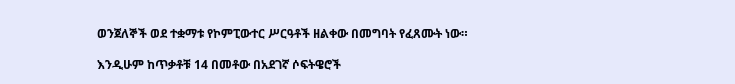ወንጀለኞች ወደ ተቋማቱ የኮምፒውተር ሥርዓቶች ዘልቀው በመግባት የፈጸሙት ነው።

እንዲሁም ከጥቃቶቹ 14 በመቶው በአደገኛ ሶፍትዌሮች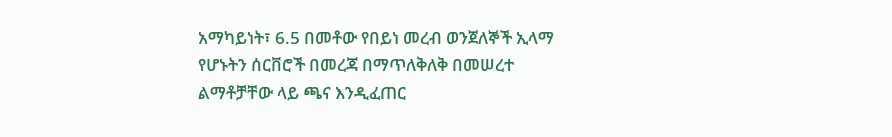አማካይነት፣ 6.5 በመቶው የበይነ መረብ ወንጀለኞች ኢላማ የሆኑትን ሰርቨሮች በመረጃ በማጥለቅለቅ በመሠረተ ልማቶቻቸው ላይ ጫና እንዲፈጠር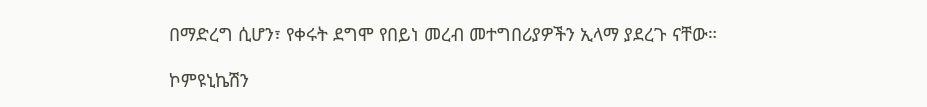በማድረግ ሲሆን፣ የቀሩት ደግሞ የበይነ መረብ መተግበሪያዎችን ኢላማ ያደረጉ ናቸው።

ኮምዩኒኬሽን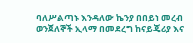ባለሥልጣኑ እንዳለው ኬንያ በበይነ መረብ ወንጀለኞች ኢላማ በመደረግ ከናይጄሪያ እና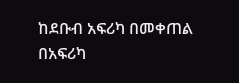ከደቡብ አፍሪካ በመቀጠል በአፍሪካ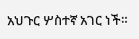አህጉር ሦስተኛ አገር ነች።